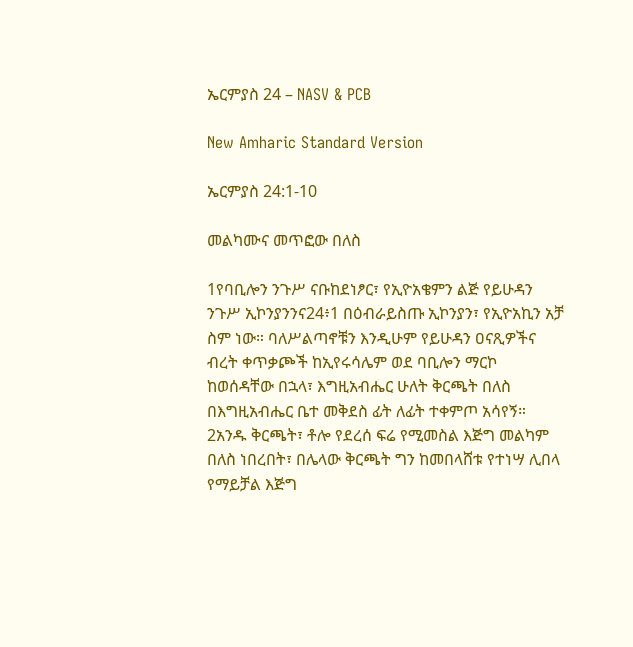ኤርምያስ 24 – NASV & PCB

New Amharic Standard Version

ኤርምያስ 24:1-10

መልካሙና መጥፎው በለስ

1የባቢሎን ንጉሥ ናቡከደነፆር፣ የኢዮአቄምን ልጅ የይሁዳን ንጉሥ ኢኮንያንንና24፥1 በዕብራይስጡ ኢኮንያን፣ የኢዮአኪን አቻ ስም ነው። ባለሥልጣኖቹን እንዲሁም የይሁዳን ዐናጺዎችና ብረት ቀጥቃጮች ከኢየሩሳሌም ወደ ባቢሎን ማርኮ ከወሰዳቸው በኋላ፣ እግዚአብሔር ሁለት ቅርጫት በለስ በእግዚአብሔር ቤተ መቅደስ ፊት ለፊት ተቀምጦ አሳየኝ። 2አንዱ ቅርጫት፣ ቶሎ የደረሰ ፍሬ የሚመስል እጅግ መልካም በለስ ነበረበት፣ በሌላው ቅርጫት ግን ከመበላሸቱ የተነሣ ሊበላ የማይቻል እጅግ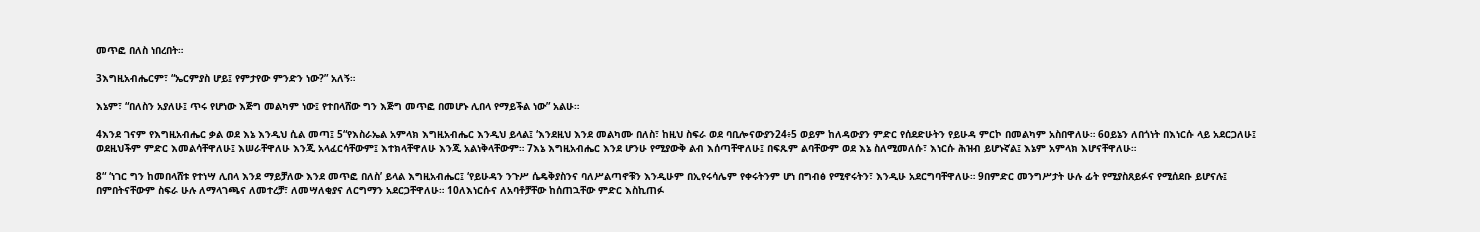መጥፎ በለስ ነበረበት።

3እግዚአብሔርም፣ “ኤርምያስ ሆይ፤ የምታየው ምንድን ነው?” አለኝ።

እኔም፣ “በለስን አያለሁ፤ ጥሩ የሆነው እጅግ መልካም ነው፤ የተበላሸው ግን እጅግ መጥፎ በመሆኑ ሊበላ የማይችል ነው” አልሁ።

4እንደ ገናም የእግዚአብሔር ቃል ወደ እኔ እንዲህ ሲል መጣ፤ 5“የእስራኤል አምላክ እግዚአብሔር እንዲህ ይላል፤ ‘እንደዚህ እንደ መልካሙ በለስ፣ ከዚህ ስፍራ ወደ ባቢሎናውያን24፥5 ወይም ከለዳውያን ምድር የሰደድሁትን የይሁዳ ምርኮ በመልካም አስበዋለሁ። 6ዐይኔን ለበጎነት በእነርሱ ላይ አደርጋለሁ፤ ወደዚህችም ምድር እመልሳቸዋለሁ፤ እሠራቸዋለሁ እንጂ አላፈርሳቸውም፤ እተክላቸዋለሁ እንጂ አልነቅላቸውም። 7እኔ እግዚአብሔር እንደ ሆንሁ የሚያውቅ ልብ እሰጣቸዋለሁ፤ በፍጹም ልባቸውም ወደ እኔ ስለሚመለሱ፣ እነርሱ ሕዝብ ይሆኑኛል፤ እኔም አምላክ እሆናቸዋለሁ።

8“ ‘ነገር ግን ከመበላሸቱ የተነሣ ሊበላ እንደ ማይቻለው እንደ መጥፎ በለስ’ ይላል እግዚአብሔር፤ ‘የይሁዳን ንጉሥ ሴዴቅያስንና ባለሥልጣኖቹን እንዲሁም በኢየሩሳሌም የቀሩትንም ሆነ በግብፅ የሚኖሩትን፣ እንዲሁ አደርግባቸዋለሁ። 9በምድር መንግሥታት ሁሉ ፊት የሚያስጸይፉና የሚሰደቡ ይሆናሉ፤ በምበትናቸውም ስፍራ ሁሉ ለማላገጫና ለመተረቻ፣ ለመሣለቂያና ለርግማን አደርጋቸዋለሁ። 10ለእነርሱና ለአባቶቻቸው ከሰጠኋቸው ምድር እስኪጠፉ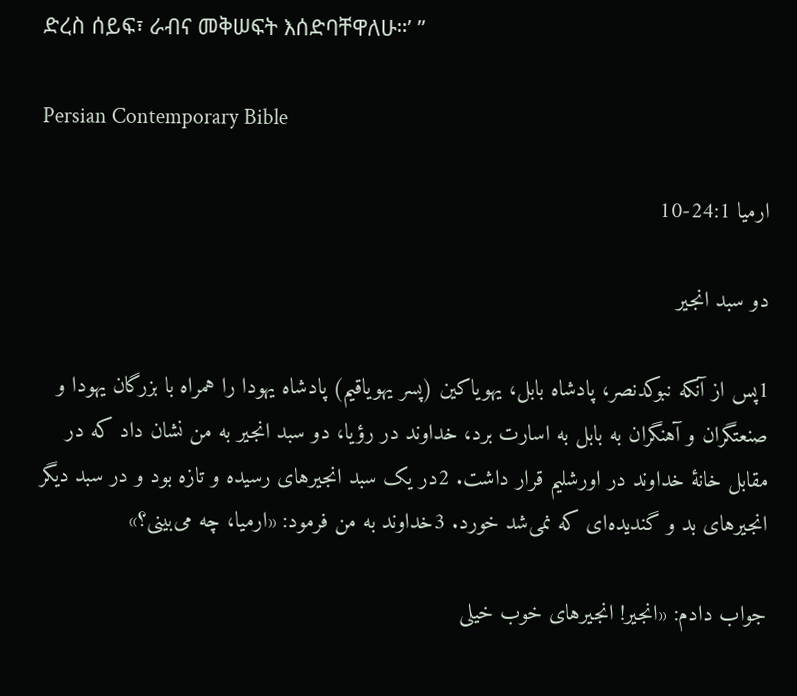ድረስ ሰይፍ፣ ራብና መቅሠፍት እሰድባቸዋለሁ።’ ”

Persian Contemporary Bible

ارميا 24:1-10

دو سبد انجير

1پس از آنكه نبوكدنصر، پادشاه بابل، يهوياكين (پسر يهوياقيم) پادشاه يهودا را همراه با بزرگان يهودا و صنعتگران و آهنگران به بابل به اسارت برد، خداوند در رؤيا، دو سبد انجير به من نشان داد كه در مقابل خانهٔ خداوند در اورشليم قرار داشت. 2در يک سبد انجيرهای رسيده و تازه بود و در سبد ديگر انجيرهای بد و گنديده‌ای كه نمی‌شد خورد. 3خداوند به من فرمود: «ارميا، چه می‌بينی؟»

جواب دادم: «انجير! انجيرهای خوب خيلی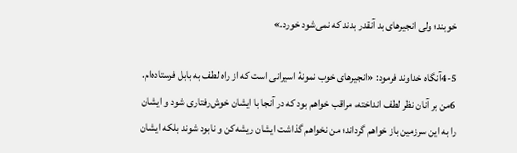خوبند؛ ولی انجيرهای بد آنقدر بدند كه نمی‌شود خورد.»

4-5آنگاه خداوند فرمود: «انجيرهای خوب نمونهٔ اسيرانی است كه از راه لطف به بابل فرستاده‌ام. 6من بر آنان نظر لطف انداخته، مراقب خواهم بود كه در آنجا با ايشان خوش‌رفتاری شود و ايشان را به اين سرزمين باز خواهم گرداند؛ من نخواهم گذاشت ايشان ريشه‌كن و نابود شوند بلكه ايشان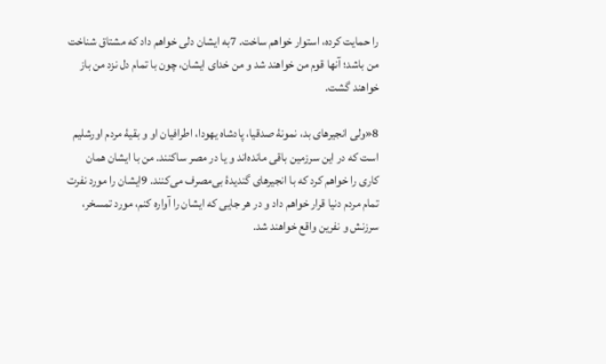را حمايت كرده، استوار خواهم ساخت. 7به ايشان دلی خواهم داد كه مشتاق شناخت من باشد؛ آنها قوم من خواهند شد و من خدای ايشان، چون با تمام دل نزد من باز خواهند گشت.

8«ولی انجيرهای بد، نمونهٔ صدقيا، پادشاه يهودا، اطرافيان او و بقيهٔ مردم اورشليم است كه در اين سرزمين باقی مانده‌اند و يا در مصر ساكنند. من با ايشان همان كاری را خواهم كرد كه با انجيرهای گنديدهٔ بی‌مصرف می‌كنند. 9ايشان را مورد نفرت تمام مردم دنيا قرار خواهم داد و در هر جايی كه ايشان را آواره كنم، مورد تمسخر، سرزنش و نفرين واقع خواهند شد.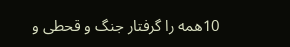10همه را گرفتار جنگ و قحطی و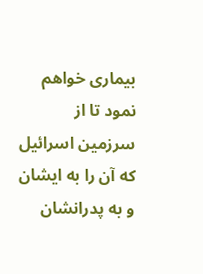بيماری خواهم نمود تا از سرزمين اسرائيل كه آن را به ايشان و به پدرانشان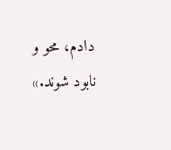دادم، محو و نابود شوند.»